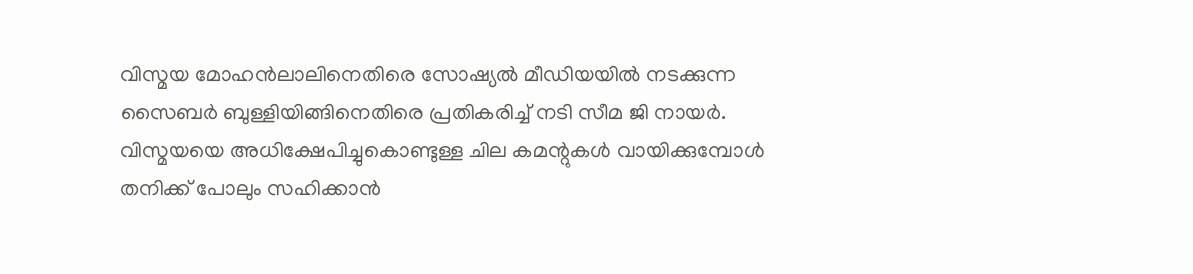വിസ്മയ മോഹൻലാലിനെതിരെ സോഷ്യൽ മീഡിയയിൽ നടക്കുന്ന സൈബർ ബുള്ളിയിങ്ങിനെതിരെ പ്രതികരിച്ച് നടി സീമ ജി നായർ. വിസ്മയയെ അധിക്ഷേപിച്ചുകൊണ്ടുള്ള ചില കമന്റുകൾ വായിക്കുമ്പോൾ തനിക്ക് പോലും സഹിക്കാൻ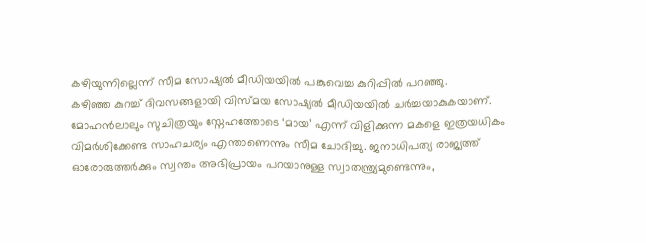കഴിയുന്നില്ലെന്ന് സീമ സോഷ്യൽ മീഡിയയിൽ പങ്കുവെച്ച കുറിപ്പിൽ പറഞ്ഞു.
കഴിഞ്ഞ കുറച്ച് ദിവസങ്ങളായി വിസ്മയ സോഷ്യൽ മീഡിയയിൽ ചർച്ചയാകുകയാണ്. മോഹൻലാലും സുചിത്രയും സ്നേഹത്തോടെ ‘മായ’ എന്ന് വിളിക്കുന്ന മകളെ ഇത്രയധികം വിമർശിക്കേണ്ട സാഹചര്യം എന്താണെന്നും സീമ ചോദിച്ചു. ജനാധിപത്യ രാജ്യത്ത് ഓരോരുത്തർക്കും സ്വന്തം അഭിപ്രായം പറയാനുള്ള സ്വാതന്ത്ര്യമുണ്ടെന്നും,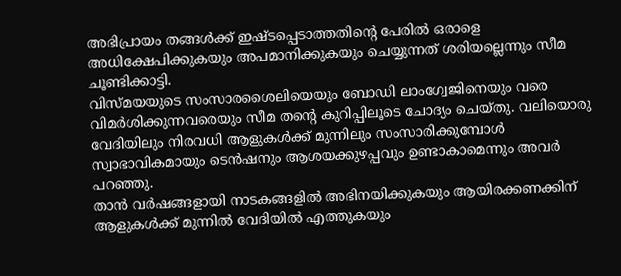അഭിപ്രായം തങ്ങൾക്ക് ഇഷ്ടപ്പെടാത്തതിന്റെ പേരിൽ ഒരാളെ അധിക്ഷേപിക്കുകയും അപമാനിക്കുകയും ചെയ്യുന്നത് ശരിയല്ലെന്നും സീമ ചൂണ്ടിക്കാട്ടി.
വിസ്മയയുടെ സംസാരശൈലിയെയും ബോഡി ലാംഗ്വേജിനെയും വരെ വിമർശിക്കുന്നവരെയും സീമ തന്റെ കുറിപ്പിലൂടെ ചോദ്യം ചെയ്തു. വലിയൊരു വേദിയിലും നിരവധി ആളുകൾക്ക് മുന്നിലും സംസാരിക്കുമ്പോൾ സ്വാഭാവികമായും ടെൻഷനും ആശയക്കുഴപ്പവും ഉണ്ടാകാമെന്നും അവർ പറഞ്ഞു.
താൻ വർഷങ്ങളായി നാടകങ്ങളിൽ അഭിനയിക്കുകയും ആയിരക്കണക്കിന് ആളുകൾക്ക് മുന്നിൽ വേദിയിൽ എത്തുകയും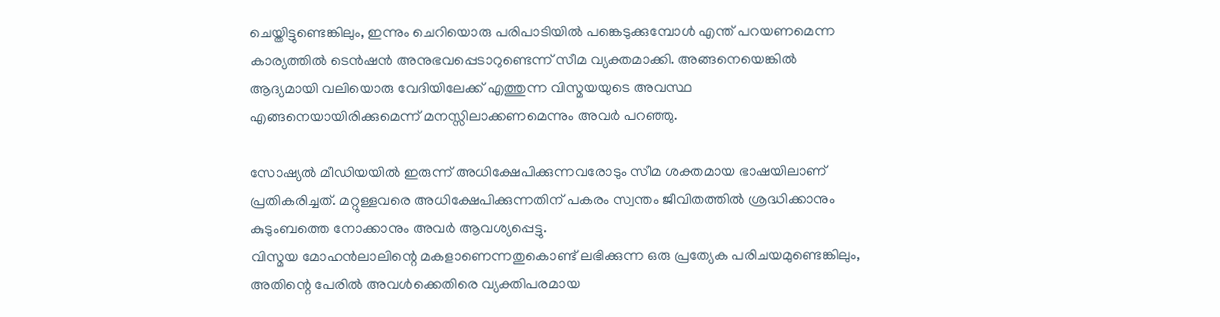ചെയ്തിട്ടുണ്ടെങ്കിലും, ഇന്നും ചെറിയൊരു പരിപാടിയിൽ പങ്കെടുക്കുമ്പോൾ എന്ത് പറയണമെന്ന കാര്യത്തിൽ ടെൻഷൻ അനുഭവപ്പെടാറുണ്ടെന്ന് സീമ വ്യക്തമാക്കി. അങ്ങനെയെങ്കിൽ ആദ്യമായി വലിയൊരു വേദിയിലേക്ക് എത്തുന്ന വിസ്മയയുടെ അവസ്ഥ എങ്ങനെയായിരിക്കുമെന്ന് മനസ്സിലാക്കണമെന്നും അവർ പറഞ്ഞു.

സോഷ്യൽ മീഡിയയിൽ ഇരുന്ന് അധിക്ഷേപിക്കുന്നവരോടും സീമ ശക്തമായ ഭാഷയിലാണ് പ്രതികരിച്ചത്. മറ്റുള്ളവരെ അധിക്ഷേപിക്കുന്നതിന് പകരം സ്വന്തം ജീവിതത്തിൽ ശ്രദ്ധിക്കാനും കുടുംബത്തെ നോക്കാനും അവർ ആവശ്യപ്പെട്ടു.
വിസ്മയ മോഹൻലാലിന്റെ മകളാണെന്നതുകൊണ്ട് ലഭിക്കുന്ന ഒരു പ്രത്യേക പരിചയമുണ്ടെങ്കിലും, അതിന്റെ പേരിൽ അവൾക്കെതിരെ വ്യക്തിപരമായ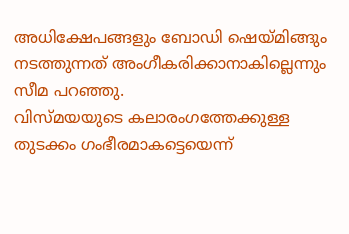അധിക്ഷേപങ്ങളും ബോഡി ഷെയ്മിങ്ങും നടത്തുന്നത് അംഗീകരിക്കാനാകില്ലെന്നും സീമ പറഞ്ഞു.
വിസ്മയയുടെ കലാരംഗത്തേക്കുള്ള തുടക്കം ഗംഭീരമാകട്ടെയെന്ന്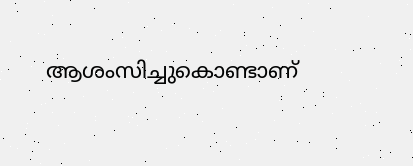ആശംസിച്ചുകൊണ്ടാണ്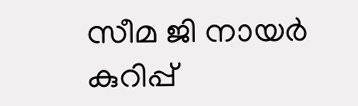സീമ ജി നായർ കുറിപ്പ്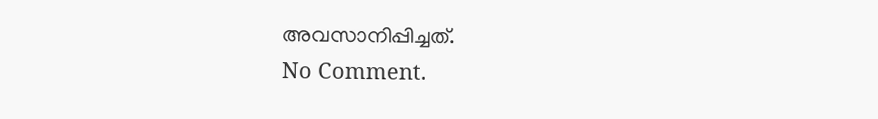അവസാനിപ്പിച്ചത്.
No Comment.